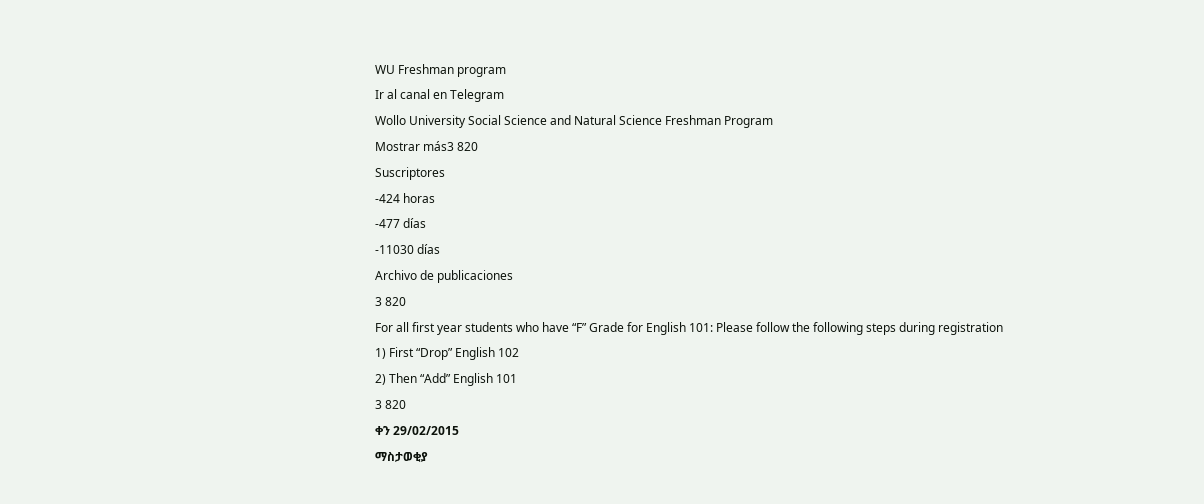WU Freshman program
Ir al canal en Telegram
Wollo University Social Science and Natural Science Freshman Program
Mostrar más3 820
Suscriptores
-424 horas
-477 días
-11030 días
Archivo de publicaciones
3 820
For all first year students who have “F” Grade for English 101: Please follow the following steps during registration
1) First “Drop” English 102
2) Then “Add” English 101
3 820
ቀን 29/02/2015
ማስታወቂያ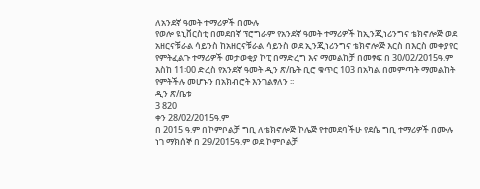ለአንደኛ ዓመት ተማሪዎች በሙሉ
የወሎ ዩኒቨርስቲ በመደበኛ ፕሮግራም የአንደኛ ዓመት ተማሪዎች ከኢንጂነሪንግና ቴክኖሎጅ ወደ አዘርናቹራል ሳይንስ ከአዘርናቹራል ሳይንስ ወደ ኢንጂነሪንግና ቴክኖሎጅ እርስ በእርስ መቀያየር የምትፈልጉ ተማሪዎች መታወቂያ ኮፒ በማድረግ እና ማመልከቻ በመፃፍ በ 30/02/2015ዓ.ም እስከ 11፡00 ድረስ የአንደኛ ዓመት ዲን ጽ/ቤት ቢሮ ቁጥር 103 በአካል በመምጣት ማመልከት የምትችሉ መሆኑን በአክብሮት እንገልፃለን ፡፡
ዲን ጽ/ቤቱ
3 820
ቀን 28/02/2015ዓ.ም
በ 2015 ዓ.ም በኮምቦልቻ ግቢ ለቴክኖሎጅ ኮሌጅ የተመደባችሁ የደሴ ግቢ ተማሪዎች በሙሉ
ነገ ማክሰኞ በ 29/2015ዓ.ም ወደ ኮምቦልቻ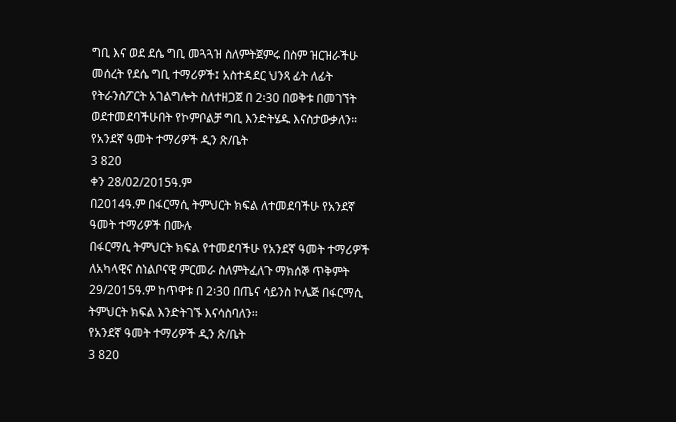ግቢ እና ወደ ደሴ ግቢ መጓጓዝ ስለምትጀምሩ በስም ዝርዝራችሁ መሰረት የደሴ ግቢ ተማሪዎች፤ አስተዳደር ህንጻ ፊት ለፊት የትራንስፖርት አገልግሎት ስለተዘጋጀ በ 2፡30 በወቅቱ በመገኘት ወደተመደባችሁበት የኮምቦልቻ ግቢ እንድትሄዱ እናስታውቃለን።
የአንደኛ ዓመት ተማሪዎች ዲን ጽ/ቤት
3 820
ቀን 28/02/2015ዓ.ም
በ2014ዓ.ም በፋርማሲ ትምህርት ክፍል ለተመደባችሁ የአንደኛ ዓመት ተማሪዎች በሙሉ
በፋርማሲ ትምህርት ክፍል የተመደባችሁ የአንደኛ ዓመት ተማሪዎች ለአካላዊና ስነልቦናዊ ምርመራ ስለምትፈለጉ ማክሰኞ ጥቅምት 29/2015ዓ.ም ከጥዋቱ በ 2፡30 በጤና ሳይንስ ኮሌጅ በፋርማሲ ትምህርት ክፍል እንድትገኙ እናሳስባለን፡፡
የአንደኛ ዓመት ተማሪዎች ዲን ጽ/ቤት
3 820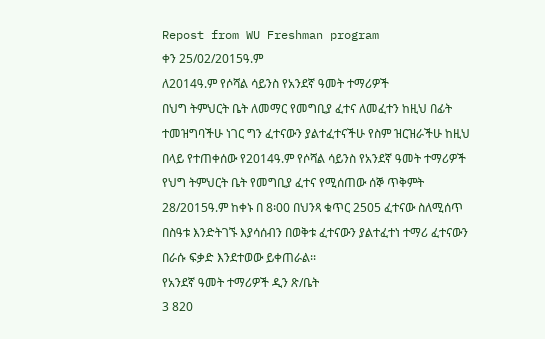Repost from WU Freshman program
ቀን 25/02/2015ዓ.ም
ለ2014ዓ.ም የሶሻል ሳይንስ የአንደኛ ዓመት ተማሪዎች
በህግ ትምህርት ቤት ለመማር የመግቢያ ፈተና ለመፈተን ከዚህ በፊት ተመዝግባችሁ ነገር ግን ፈተናውን ያልተፈተናችሁ የስም ዝርዝራችሁ ከዚህ በላይ የተጠቀሰው የ2014ዓ.ም የሶሻል ሳይንስ የአንደኛ ዓመት ተማሪዎች የህግ ትምህርት ቤት የመግቢያ ፈተና የሚሰጠው ሰኞ ጥቅምት 28/2015ዓ.ም ከቀኑ በ 8፡00 በህንጻ ቁጥር 2505 ፈተናው ስለሚሰጥ በስዓቱ እንድትገኙ እያሳሰብን በወቅቱ ፈተናውን ያልተፈተነ ተማሪ ፈተናውን በራሱ ፍቃድ እንደተወው ይቀጠራል፡፡
የአንደኛ ዓመት ተማሪዎች ዲን ጽ/ቤት
3 820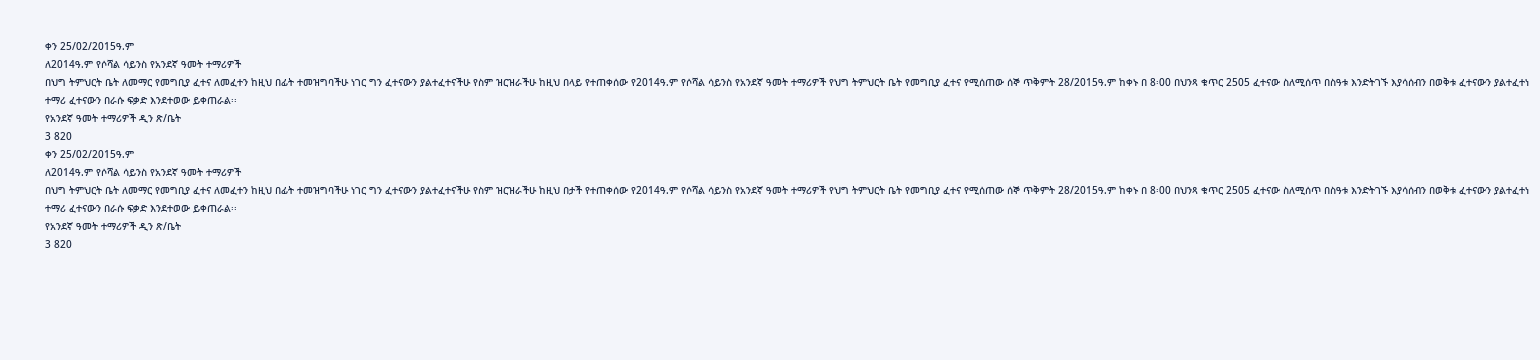ቀን 25/02/2015ዓ.ም
ለ2014ዓ.ም የሶሻል ሳይንስ የአንደኛ ዓመት ተማሪዎች
በህግ ትምህርት ቤት ለመማር የመግቢያ ፈተና ለመፈተን ከዚህ በፊት ተመዝግባችሁ ነገር ግን ፈተናውን ያልተፈተናችሁ የስም ዝርዝራችሁ ከዚህ በላይ የተጠቀሰው የ2014ዓ.ም የሶሻል ሳይንስ የአንደኛ ዓመት ተማሪዎች የህግ ትምህርት ቤት የመግቢያ ፈተና የሚሰጠው ሰኞ ጥቅምት 28/2015ዓ.ም ከቀኑ በ 8፡00 በህንጻ ቁጥር 2505 ፈተናው ስለሚሰጥ በስዓቱ እንድትገኙ እያሳሰብን በወቅቱ ፈተናውን ያልተፈተነ ተማሪ ፈተናውን በራሱ ፍቃድ እንደተወው ይቀጠራል፡፡
የአንደኛ ዓመት ተማሪዎች ዲን ጽ/ቤት
3 820
ቀን 25/02/2015ዓ.ም
ለ2014ዓ.ም የሶሻል ሳይንስ የአንደኛ ዓመት ተማሪዎች
በህግ ትምህርት ቤት ለመማር የመግቢያ ፈተና ለመፈተን ከዚህ በፊት ተመዝግባችሁ ነገር ግን ፈተናውን ያልተፈተናችሁ የስም ዝርዝራችሁ ከዚህ በታች የተጠቀሰው የ2014ዓ.ም የሶሻል ሳይንስ የአንደኛ ዓመት ተማሪዎች የህግ ትምህርት ቤት የመግቢያ ፈተና የሚሰጠው ሰኞ ጥቅምት 28/2015ዓ.ም ከቀኑ በ 8፡00 በህንጻ ቁጥር 2505 ፈተናው ስለሚሰጥ በስዓቱ እንድትገኙ እያሳሰብን በወቅቱ ፈተናውን ያልተፈተነ ተማሪ ፈተናውን በራሱ ፍቃድ እንደተወው ይቀጠራል፡፡
የአንደኛ ዓመት ተማሪዎች ዲን ጽ/ቤት
3 820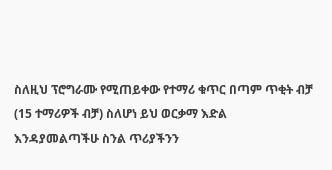ስለዚህ ፕሮግራሙ የሚጠይቀው የተማሪ ቁጥር በጣም ጥቂት ብቻ (15 ተማሪዎች ብቻ) ስለሆነ ይህ ወርቃማ እድል እንዳያመልጣችሁ ስንል ጥሪያችንን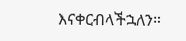እናቀርብላችኋለን።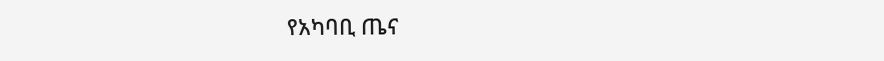የአካባቢ ጤና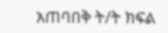አጠባበቅ ት/ት ክፍል